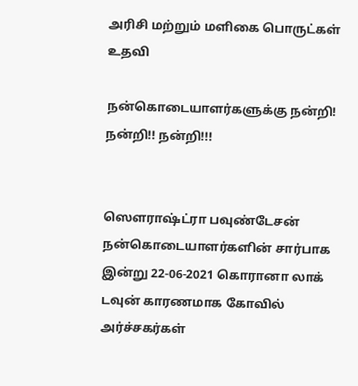அரிசி மற்றும் மளிகை பொருட்கள் உதவி

நன்கொடையாளர்களுக்கு நன்றி! நன்றி!! நன்றி!!!


ஸௌராஷ்ட்ரா பவுண்டேசன் நன்கொடையாளர்களின் சார்பாக இன்று 22-06-2021 கொரானா லாக் டவுன் காரணமாக கோவில் அர்ச்சகர்கள்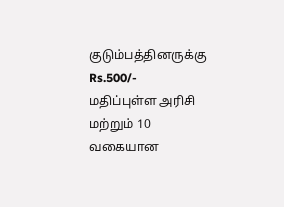குடும்பத்தினருக்கு Rs.500/- மதிப்புள்ள அரிசி மற்றும் 10 வகையான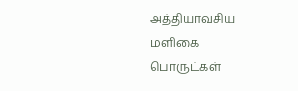அத்தியாவசிய மளிகை பொருட்கள்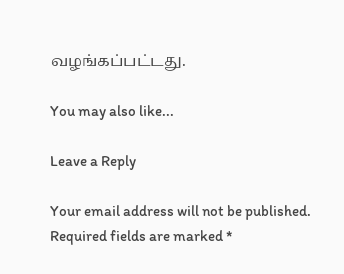வழங்கப்பட்டது.

You may also like...

Leave a Reply

Your email address will not be published. Required fields are marked *